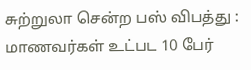சுற்றுலா சென்ற பஸ் விபத்து : மாணவர்கள் உட்பட 10 பேர்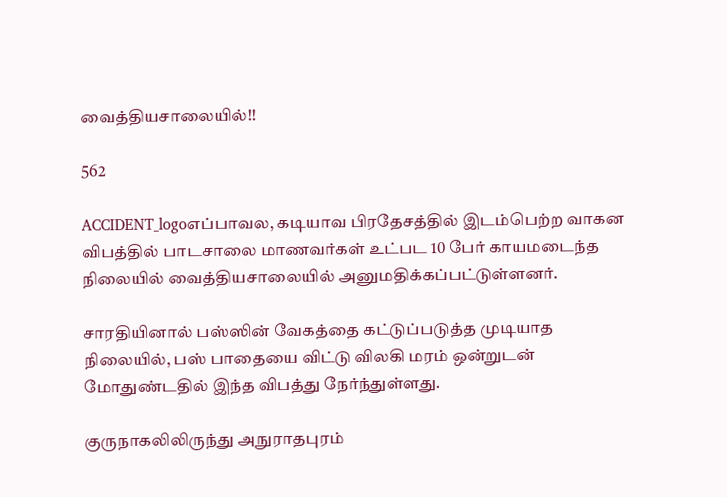வைத்தியசாலையில்!!

562

ACCIDENT_logoஎப்பாவல, கடியாவ பிரதேசத்தில் இடம்பெற்ற வாகன விபத்தில் பாடசாலை மாணவர்கள் உட்பட 10 பேர் காயமடைந்த நிலையில் வைத்தியசாலையில் அனுமதிக்கப்பட்டுள்ளனர்.

சாரதியினால் பஸ்ஸின் வேகத்தை கட்டுப்படுத்த முடியாத நிலையில், பஸ் பாதையை விட்டு விலகி மரம் ஒன்றுடன் மோதுண்டதில் இந்த விபத்து நேர்ந்துள்ளது.

குருநாகலிலிருந்து அநுராதபுரம்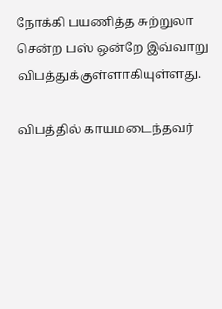நோக்கி பயணித்த சுற்றுலா சென்ற பஸ் ஒன்றே இவ்வாறு விபத்துக்குள்ளாகியுள்ளது.

விபத்தில் காயமடைந்தவர்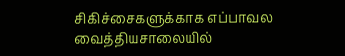சிகிச்சைகளுக்காக எப்பாவல வைத்தியசாலையில்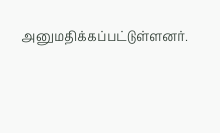அனுமதிக்கப்பட்டுள்ளனர்.